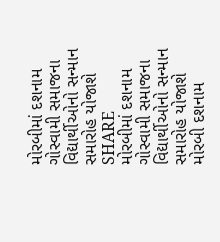મોરબીમાં દશનામ ગોસ્વામી સમાજના વિદ્યાર્થીઓનો સન્માન સમારોહ યોજાશે
SHARE
મોરબીમાં દશનામ ગોસ્વામી સમાજના વિદ્યાર્થીઓનો સન્માન સમારોહ યોજાશે
મોરબી દશનામ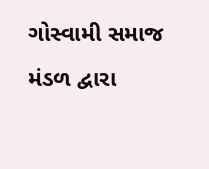ગોસ્વામી સમાજ મંડળ દ્વારા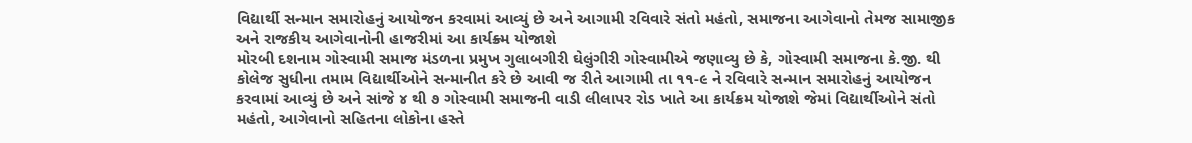વિદ્યાર્થી સન્માન સમારોહનું આયોજન કરવામાં આવ્યું છે અને આગામી રવિવારે સંતો મહંતો, સમાજના આગેવાનો તેમજ સામાજીક અને રાજકીય આગેવાનોની હાજરીમાં આ કાર્યક્ર્મ યોજાશે
મોરબી દશનામ ગોસ્વામી સમાજ મંડળના પ્રમુખ ગુલાબગીરી ઘેલુંગીરી ગોસ્વામીએ જણાવ્યુ છે કે, ગોસ્વામી સમાજના કે.જી. થી કોલેજ સુધીના તમામ વિદ્યાર્થીઓને સન્માનીત કરે છે આવી જ રીતે આગામી તા ૧૧-૯ ને રવિવારે સન્માન સમારોહનું આયોજન કરવામાં આવ્યું છે અને સાંજે ૪ થી ૭ ગોસ્વામી સમાજની વાડી લીલાપર રોડ ખાતે આ કાર્યક્રમ યોજાશે જેમાં વિદ્યાર્થીઓને સંતો મહંતો, આગેવાનો સહિતના લોકોના હસ્તે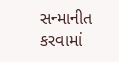સન્માનીત કરવામાં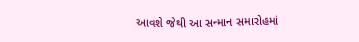આવશે જેથી આ સન્માન સમારોહમાં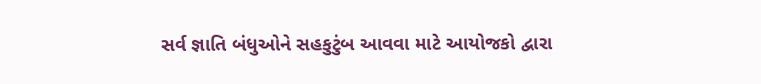સર્વ જ્ઞાતિ બંધુઓને સહકુટુંબ આવવા માટે આયોજકો દ્વારા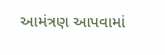આમંત્રણ આપવામાં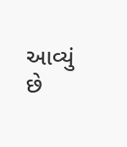આવ્યું છે